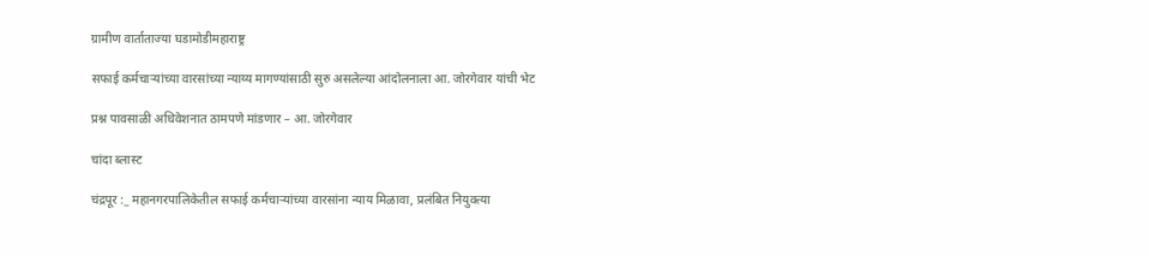ग्रामीण वार्ताताज्या घडामोडीमहाराष्ट्र

सफाई कर्मचाऱ्यांच्या वारसांच्या न्याय्य मागण्यांसाठी सुरु असलेल्या आंदोलनाला आ. जोरगेवार यांची भेट

प्रश्न पावसाळी अधिवेशनात ठामपणे मांडणार – आ. जोरगेवार

चांदा ब्लास्ट

चंद्रपूर :_ महानगरपालिकेतील सफाई कर्मचाऱ्यांच्या वारसांना न्याय मिळावा, प्रलंबित नियुक्त्या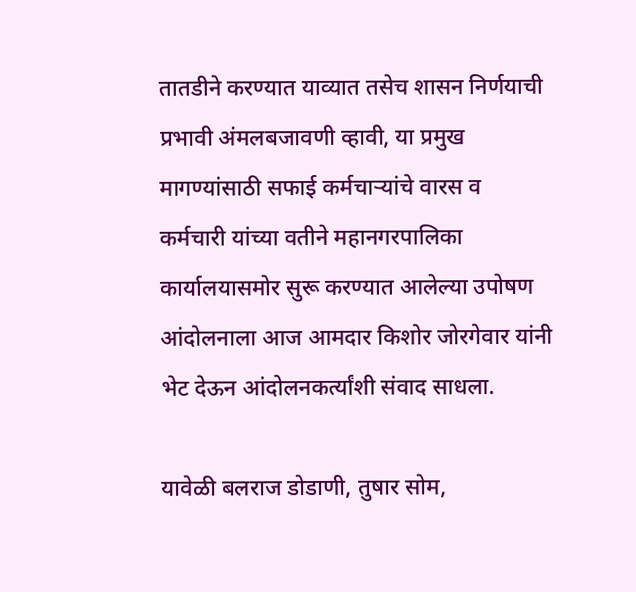तातडीने करण्यात याव्यात तसेच शासन निर्णयाची प्रभावी अंमलबजावणी व्हावी, या प्रमुख मागण्यांसाठी सफाई कर्मचाऱ्यांचे वारस व कर्मचारी यांच्या वतीने महानगरपालिका कार्यालयासमोर सुरू करण्यात आलेल्या उपोषण आंदोलनाला आज आमदार किशोर जोरगेवार यांनी भेट देऊन आंदोलनकर्त्यांशी संवाद साधला.

यावेळी बलराज डोडाणी, तुषार सोम,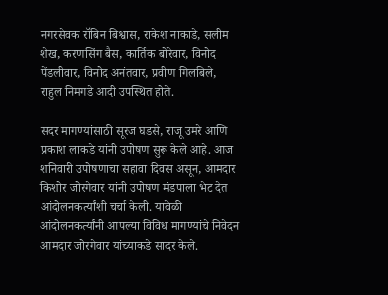नगरसेवक रॉबिन बिश्वास, राकेश नाकाडे, सलीम शेख, करणसिंग बैस, कार्तिक बोरेवार, विनोद पेंडलीवार, विनोद अनंतवार, प्रवीण गिलबिले, राहुल निमगडे आदी उपस्थित होते.

सदर मागण्यांसाठी सूरज घडसे, राजू उमरे आणि प्रकाश लाकडे यांनी उपोषण सुरू केले आहे. आज शनिवारी उपोषणाचा सहावा दिवस असून, आमदार किशोर जोरगेवार यांनी उपोषण मंडपाला भेट देत आंदोलनकर्त्यांशी चर्चा केली. यावेळी आंदोलनकर्त्यांनी आपल्या विविध मागण्यांचे निवेदन आमदार जोरगेवार यांच्याकडे सादर केले.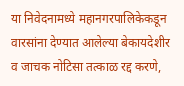या निवेदनामध्ये महानगरपालिकेकडून वारसांना देण्यात आलेल्या बेकायदेशीर व जाचक नोटिसा तत्काळ रद्द करणे,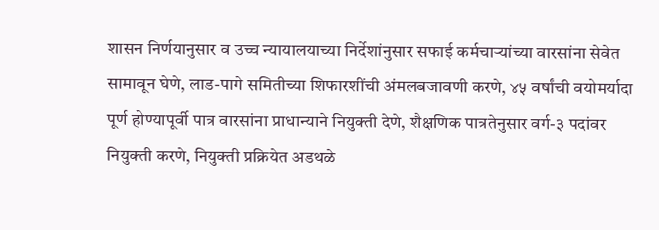शासन निर्णयानुसार व उच्च न्यायालयाच्या निर्देशांनुसार सफाई कर्मचाऱ्यांच्या वारसांना सेवेत सामावून घेणे, लाड-पागे समितीच्या शिफारशींची अंमलबजावणी करणे, ४५ वर्षांची वयोमर्यादा पूर्ण होण्यापूर्वी पात्र वारसांना प्राधान्याने नियुक्ती देणे, शैक्षणिक पात्रतेनुसार वर्ग-३ पदांवर नियुक्ती करणे, नियुक्ती प्रक्रियेत अडथळे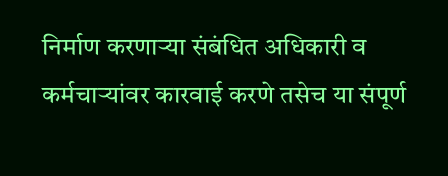निर्माण करणाऱ्या संबंधित अधिकारी व कर्मचाऱ्यांवर कारवाई करणे तसेच या संपूर्ण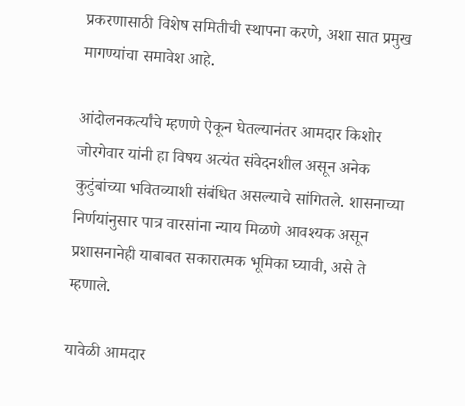प्रकरणासाठी विशेष समितीची स्थापना करणे, अशा सात प्रमुख मागण्यांचा समावेश आहे.

आंदोलनकर्त्यांचे म्हणणे ऐकून घेतल्यानंतर आमदार किशोर जोरगेवार यांनी हा विषय अत्यंत संवेदनशील असून अनेक कुटुंबांच्या भवितव्याशी संबंधित असल्याचे सांगितले. शासनाच्या निर्णयांनुसार पात्र वारसांना न्याय मिळणे आवश्यक असून प्रशासनानेही याबाबत सकारात्मक भूमिका घ्यावी, असे ते म्हणाले.

यावेळी आमदार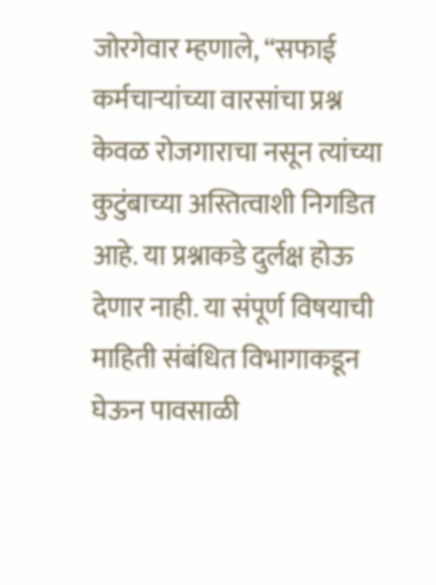जोरगेवार म्हणाले, “सफाई कर्मचाऱ्यांच्या वारसांचा प्रश्न केवळ रोजगाराचा नसून त्यांच्या कुटुंबाच्या अस्तित्वाशी निगडित आहे. या प्रश्नाकडे दुर्लक्ष होऊ देणार नाही. या संपूर्ण विषयाची माहिती संबंधित विभागाकडून घेऊन पावसाळी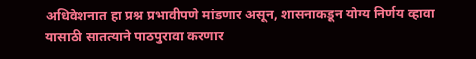अधिवेशनात हा प्रश्न प्रभावीपणे मांडणार असून, शासनाकडून योग्य निर्णय व्हावा यासाठी सातत्याने पाठपुरावा करणार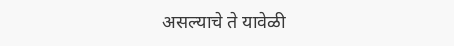असल्याचे ते यावेळी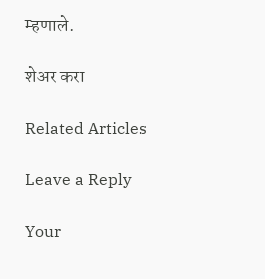म्हणाले.

शेअर करा

Related Articles

Leave a Reply

Your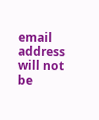email address will not be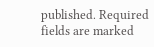published. Required fields are marked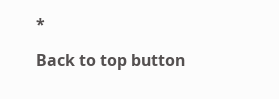*

Back to top button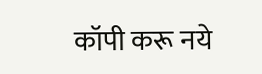कॉपी करू नये